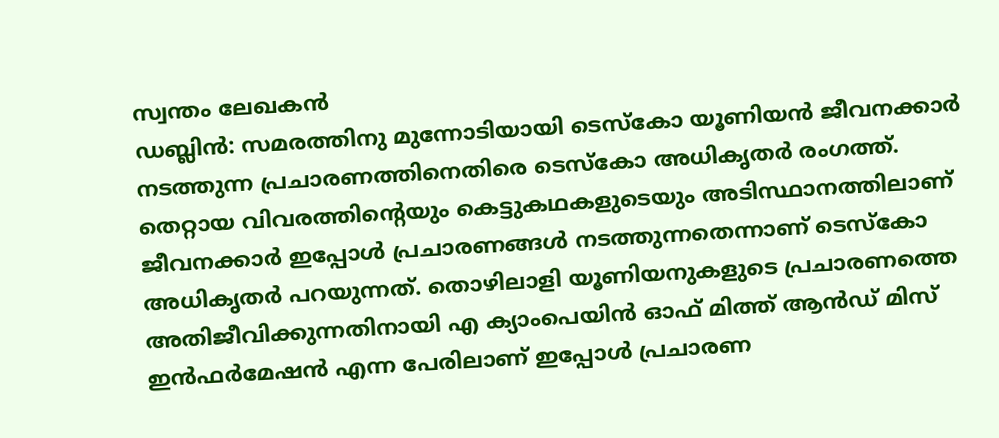സ്വന്തം ലേഖകൻ
ഡബ്ലിൻ: സമരത്തിനു മുന്നോടിയായി ടെസ്കോ യൂണിയൻ ജീവനക്കാർ നടത്തുന്ന പ്രചാരണത്തിനെതിരെ ടെസ്കോ അധികൃതർ രംഗത്ത്. തെറ്റായ വിവരത്തിന്റെയും കെട്ടുകഥകളുടെയും അടിസ്ഥാനത്തിലാണ് ജീവനക്കാർ ഇപ്പോൾ പ്രചാരണങ്ങൾ നടത്തുന്നതെന്നാണ് ടെസ്കോ അധികൃതർ പറയുന്നത്. തൊഴിലാളി യൂണിയനുകളുടെ പ്രചാരണത്തെ അതിജീവിക്കുന്നതിനായി എ ക്യാംപെയിൻ ഓഫ് മിത്ത് ആൻഡ് മിസ് ഇൻഫർമേഷൻ എന്ന പേരിലാണ് ഇപ്പോൾ പ്രചാരണ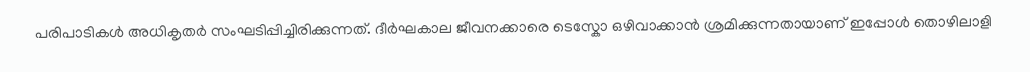പരിപാടികൾ അധികൃതർ സംഘടിപ്പിച്ചിരിക്കുന്നത്. ദീർഘകാല ജീവനക്കാരെ ടെസ്കോ ഒഴിവാക്കാൻ ശ്രമിക്കുന്നതായാണ് ഇപ്പോൾ തൊഴിലാളി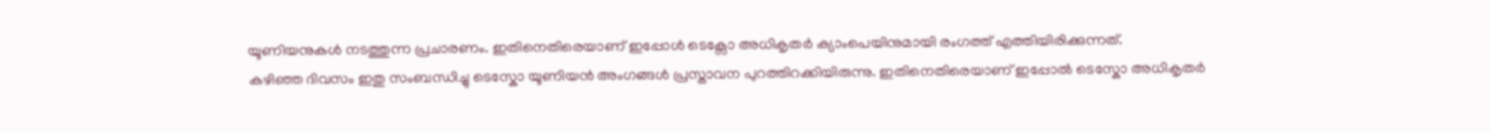യൂണിയനുകൾ നടത്തുന്ന പ്രചാരണം. ഇതിനെതിരെയാണ് ഇപ്പോൾ ടെക്സോ അധികൃതർ ക്യാംപെയിനുമായി രംഗത്ത് എത്തിയിരിക്കുന്നത്.
കഴിഞ്ഞ ദിവസം ഇതു സംബന്ധിച്ചു ടെസ്കോ യൂണിയൻ അംഗങ്ങൾ പ്രസ്താവന പുറത്തിറക്കിയിരുന്നു. ഇതിനെതിരെയാണ് ഇപ്പോൽ ടെസ്കോ അധികൃതർ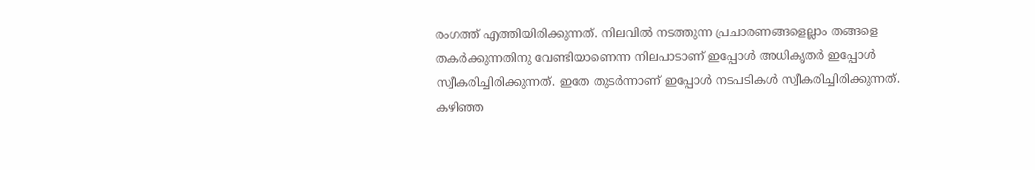രംഗത്ത് എത്തിയിരിക്കുന്നത്. നിലവിൽ നടത്തുന്ന പ്രചാരണങ്ങളെല്ലാം തങ്ങളെ തകർക്കുന്നതിനു വേണ്ടിയാണെന്ന നിലപാടാണ് ഇപ്പോൾ അധികൃതർ ഇപ്പോൾ സ്വീകരിച്ചിരിക്കുന്നത്. ഇതേ തുടർന്നാണ് ഇപ്പോൾ നടപടികൾ സ്വീകരിച്ചിരിക്കുന്നത്.
കഴിഞ്ഞ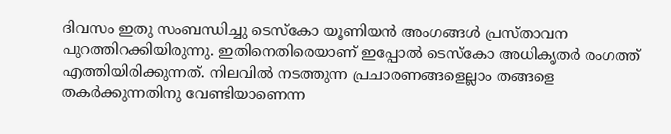ദിവസം ഇതു സംബന്ധിച്ചു ടെസ്കോ യൂണിയൻ അംഗങ്ങൾ പ്രസ്താവന പുറത്തിറക്കിയിരുന്നു. ഇതിനെതിരെയാണ് ഇപ്പോൽ ടെസ്കോ അധികൃതർ രംഗത്ത് എത്തിയിരിക്കുന്നത്. നിലവിൽ നടത്തുന്ന പ്രചാരണങ്ങളെല്ലാം തങ്ങളെ തകർക്കുന്നതിനു വേണ്ടിയാണെന്ന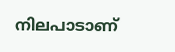നിലപാടാണ്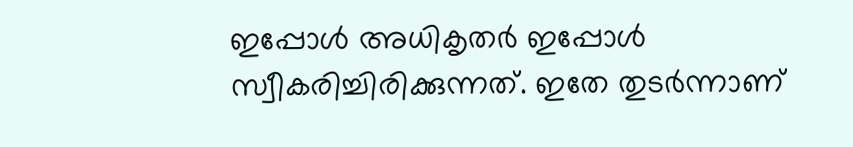ഇപ്പോൾ അധികൃതർ ഇപ്പോൾ സ്വീകരിച്ചിരിക്കുന്നത്. ഇതേ തുടർന്നാണ്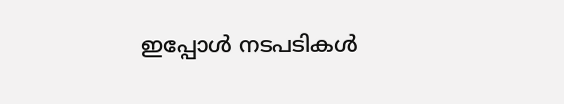ഇപ്പോൾ നടപടികൾ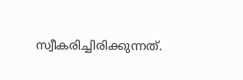സ്വീകരിച്ചിരിക്കുന്നത്.